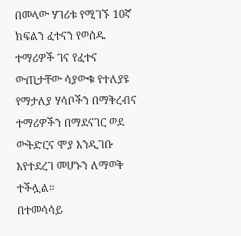በመላው ሃገሪቱ የሚገኙ 10ኛ ክፍልን ፈተናን የወሰዱ ተማሪዎች ገና የፈተና ውጢታቸው ሳያውቁ የተለያዩ
የማታለያ ሃሳቦችን በማቅረብና ተማሪዎችን በማደናገር ወደ ውትድርና ሞያ እንዲገቡ እየተደረገ መሆኑን ለማወቅ ተችሏል።
በተመሳሳይ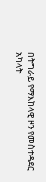በትግራይ የማእከላዊ ዞን የመስተዳደር አካላት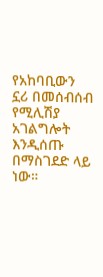የአከባቢውን ኗሪ በመሰብሰብ የሚሊሽያ አገልግሎት እንዲሰጡ በማስገደድ ላይ ነው።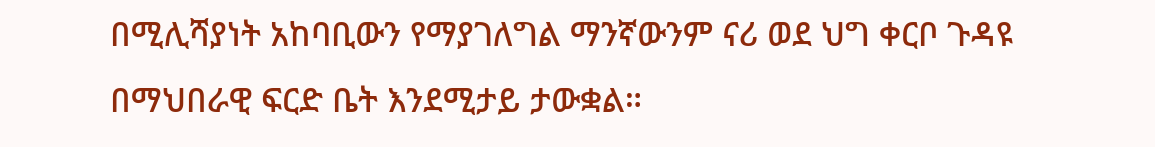በሚሊሻያነት አከባቢውን የማያገለግል ማንኛውንም ናሪ ወደ ህግ ቀርቦ ጉዳዩ በማህበራዊ ፍርድ ቤት እንደሚታይ ታውቋል።